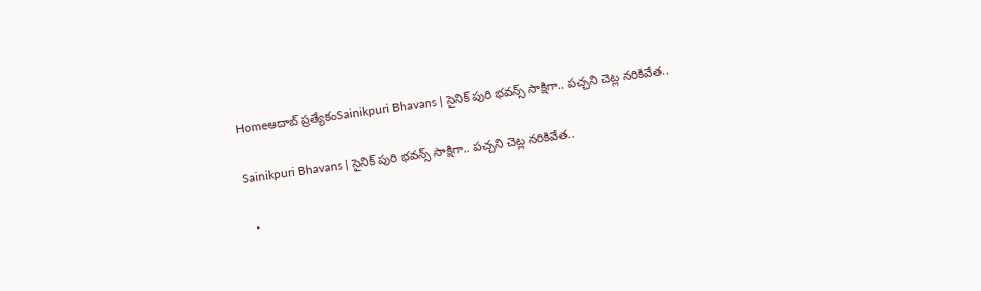Homeఆదాబ్ ప్రత్యేకంSainikpuri Bhavans | సైనిక్ పురి భవన్స్ సాక్షిగా.. పచ్చని చెట్ల నరికివేత..

Sainikpuri Bhavans | సైనిక్ పురి భవన్స్ సాక్షిగా.. పచ్చని చెట్ల నరికివేత..

  •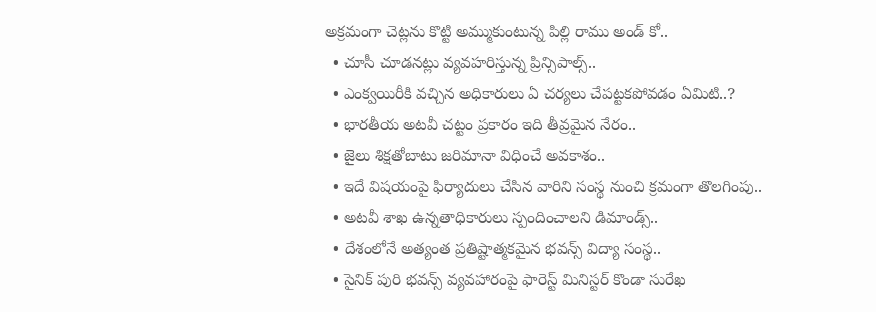అక్రమంగా చెట్లను కొట్టి అమ్ముకుంటున్న పిల్లి రాము అండ్ కో..
  • చూసీ చూడనట్లు వ్యవహరిస్తున్న ప్రిన్సిపాల్స్..
  • ఎంక్వయిరీకి వచ్చిన అధికారులు ఏ చర్యలు చేపట్టకపోవడం ఏమిటి..?
  • భారతీయ అటవీ చట్టం ప్రకారం ఇది తీవ్రమైన నేరం..
  • జైలు శిక్షతోబాటు జరిమానా విధించే అవకాశం..
  • ఇదే విషయంపై ఫిర్యాదులు చేసిన వారిని సంస్థ నుంచి క్రమంగా తొలగింపు..
  • అటవీ శాఖ ఉన్నతాధికారులు స్పందించాలని డిమాండ్స్..
  • దేశంలోనే అత్యంత ప్రతిష్టాత్మకమైన భవన్స్ విద్యా సంస్థ..
  • సైనిక్ పురి భవన్స్ వ్యవహారంపై ఫారెస్ట్ మినిస్టర్ కొండా సురేఖ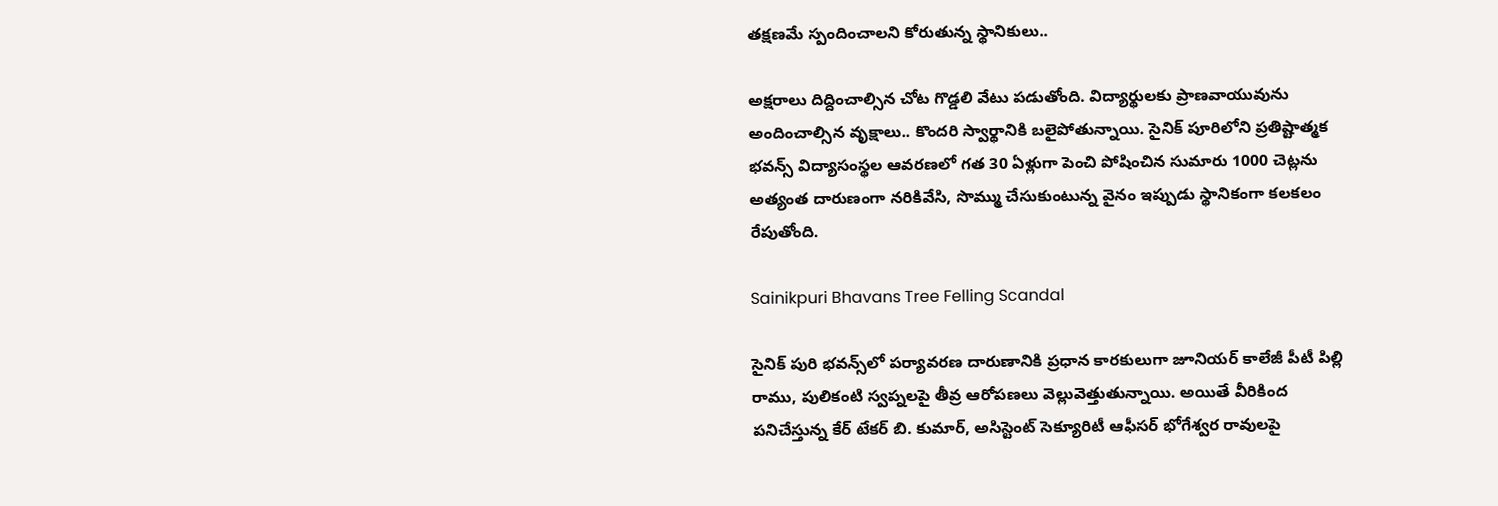తక్షణమే స్పందించాలని కోరుతున్న స్థానికులు..

అక్షరాలు దిద్దించాల్సిన చోట గొడ్డలి వేటు పడుతోంది. విద్యార్థులకు ప్రాణవాయువును అందించాల్సిన వృక్షాలు.. కొందరి స్వార్థానికి బలైపోతున్నాయి. సైనిక్ పూరిలోని ప్రతిష్టాత్మక భవన్స్ విద్యాసంస్థల ఆవరణలో గత 30 ఏళ్లుగా పెంచి పోషించిన సుమారు 1000 చెట్లను అత్యంత దారుణంగా నరికివేసి, సొమ్ము చేసుకుంటున్న వైనం ఇప్పుడు స్థానికంగా కలకలం రేపుతోంది.

Sainikpuri Bhavans Tree Felling Scandal

సైనిక్ పురి భవన్స్‌లో పర్యావరణ దారుణానికి ప్రధాన కారకులుగా జూనియర్ కాలేజీ పీటీ పిల్లి రాము, పులికంటి స్వప్నలపై తీవ్ర ఆరోపణలు వెల్లువెత్తుతున్నాయి. అయితే వీరికింద పనిచేస్తున్న కేర్ టేకర్ బి. కుమార్, అసిస్టెంట్ సెక్యూరిటీ ఆఫీసర్ భోగేశ్వర రావులపై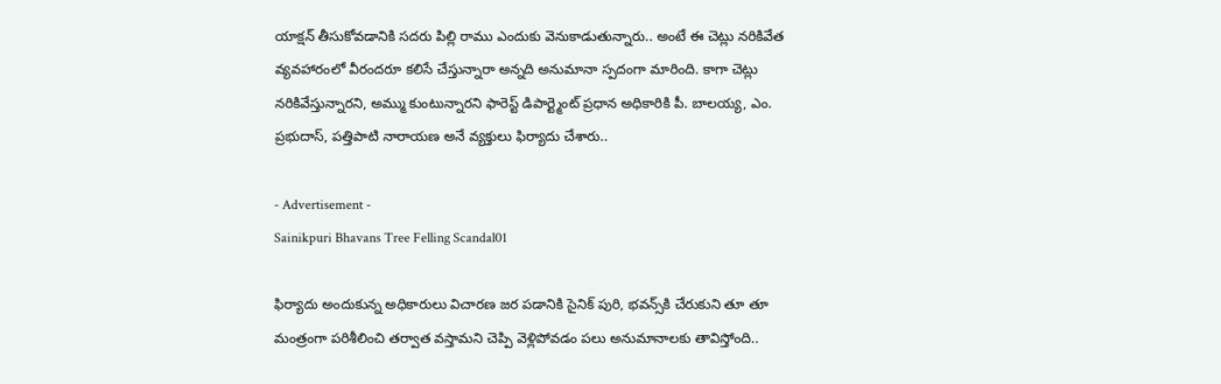యాక్షన్ తీసుకోవడానికి సదరు పిల్లి రాము ఎందుకు వెనుకాడుతున్నారు.. అంటే ఈ చెట్లు నరికివేత వ్యవహారంలో వీరందరూ కలిసే చేస్తున్నారా అన్నది అనుమానా స్పదంగా మారింది. కాగా చెట్లు నరికివేస్తున్నారని, అమ్ము కుంటున్నారని ఫారెస్ట్ డిపార్ట్మెంట్ ప్రధాన అధికారికి పీ. బాలయ్య, ఎం. ప్రభుదాస్, పత్తిపాటి నారాయణ అనే వ్యక్తులు ఫిర్యాదు చేశారు..

- Advertisement -
Sainikpuri Bhavans Tree Felling Scandal01

ఫిర్యాదు అందుకున్న అధికారులు విచారణ జర పడానికి సైనిక్ పురి, భవన్స్‌కి చేరుకుని తూ తూ మంత్రంగా పరిశీలించి తర్వాత వస్తామని చెప్పి వెళ్లిపోవడం పలు అనుమానాలకు తావిస్తోంది..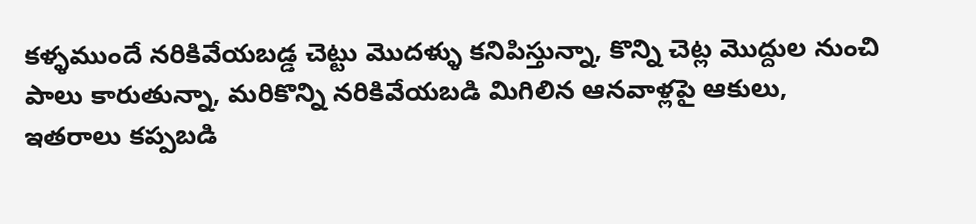కళ్ళముందే నరికివేయబడ్డ చెట్టు మొదళ్ళు కనిపిస్తున్నా, కొన్ని చెట్ల మొద్దుల నుంచి పాలు కారుతున్నా, మరికొన్ని నరికివేయబడి మిగిలిన ఆనవాళ్లపై ఆకులు, ఇతరాలు కప్పబడి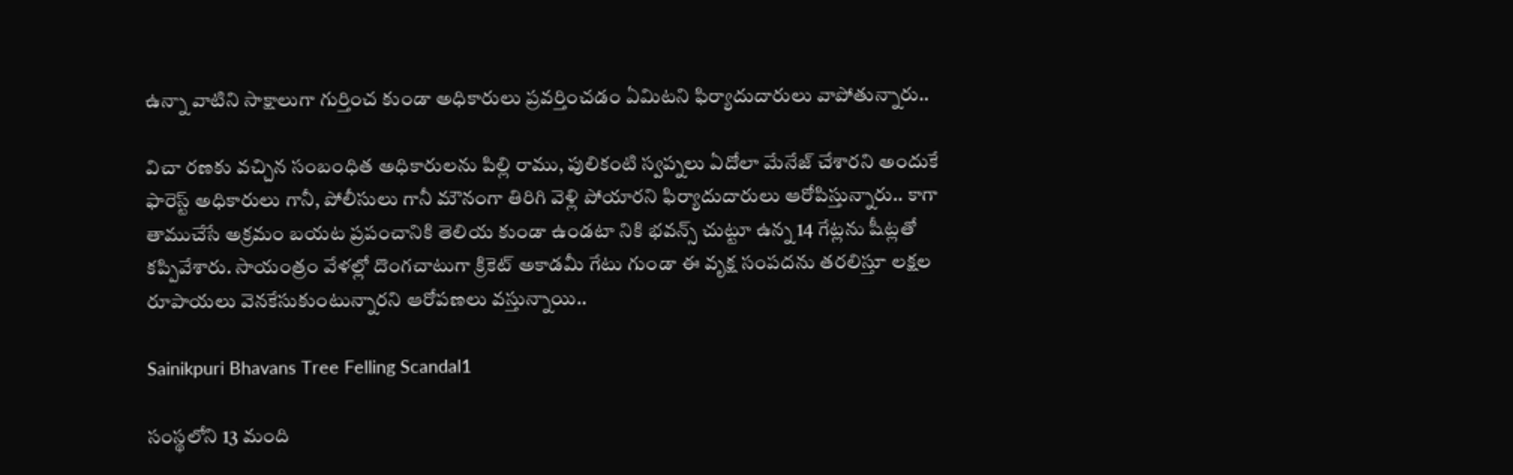ఉన్నా వాటిని సాక్షాలుగా గుర్తించ కుండా అధికారులు ప్రవర్తించడం ఏమిటని ఫిర్యాదుదారులు వాపోతున్నారు..

విచా రణకు వచ్చిన సంబంధిత అధికారులను పిల్లి రాము, పులికంటి స్వప్నలు ఏదోలా మేనేజ్ చేశారని అందుకే ఫారెస్ట్ అధికారులు గానీ, పోలీసులు గానీ మౌనంగా తిరిగి వెళ్లి పోయారని ఫిర్యాదుదారులు ఆరోపిస్తున్నారు.. కాగా తాముచేసే అక్రమం బయట ప్రపంచానికి తెలియ కుండా ఉండటా నికి భవన్స్ చుట్టూ ఉన్న 14 గేట్లను షీట్లతో కప్పివేశారు. సాయంత్రం వేళల్లో దొంగచాటుగా క్రికెట్ అకాడమీ గేటు గుండా ఈ వృక్ష సంపదను తరలిస్తూ లక్షల రూపాయలు వెనకేసుకుంటున్నారని ఆరోపణలు వస్తున్నాయి..

Sainikpuri Bhavans Tree Felling Scandal1

సంస్థలోని 13 మంది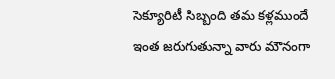సెక్యూరిటీ సిబ్బంది తమ కళ్లముందే ఇంత జరుగుతున్నా వారు మౌనంగా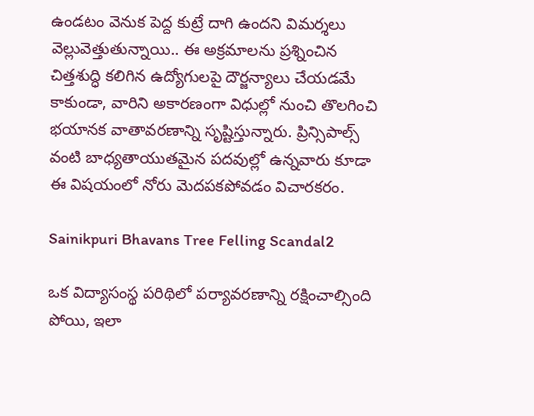ఉండటం వెనుక పెద్ద కుట్రే దాగి ఉందని విమర్శలు వెల్లువెత్తుతున్నాయి.. ఈ అక్రమాలను ప్రశ్నించిన చిత్తశుద్ధి కలిగిన ఉద్యోగులపై దౌర్జన్యాలు చేయడమే కాకుండా, వారిని అకారణంగా విధుల్లో నుంచి తొలగించి భయానక వాతావరణాన్ని సృష్టిస్తున్నారు. ప్రిన్సిపాల్స్ వంటి బాధ్యతాయుతమైన పదవుల్లో ఉన్నవారు కూడా ఈ విషయంలో నోరు మెదపకపోవడం విచారకరం.

Sainikpuri Bhavans Tree Felling Scandal2

ఒక విద్యాసంస్థ పరిథిలో పర్యావరణాన్ని రక్షించాల్సింది పోయి, ఇలా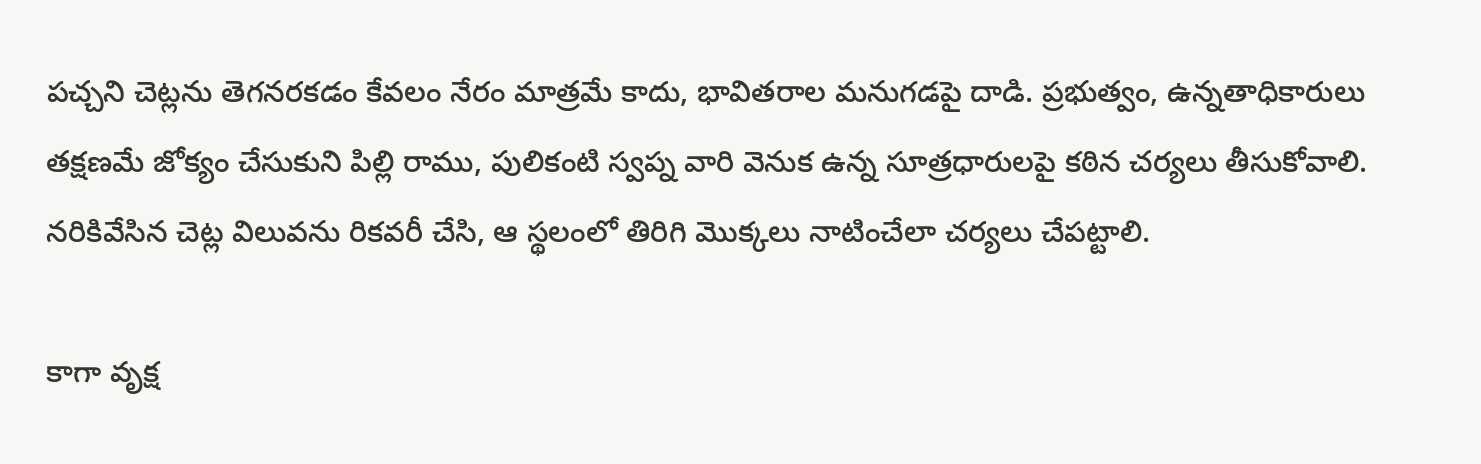పచ్చని చెట్లను తెగనరకడం కేవలం నేరం మాత్రమే కాదు, భావితరాల మనుగడపై దాడి. ప్రభుత్వం, ఉన్నతాధికారులు తక్షణమే జోక్యం చేసుకుని పిల్లి రాము, పులికంటి స్వప్న వారి వెనుక ఉన్న సూత్రధారులపై కఠిన చర్యలు తీసుకోవాలి. నరికివేసిన చెట్ల విలువను రికవరీ చేసి, ఆ స్థలంలో తిరిగి మొక్కలు నాటించేలా చర్యలు చేపట్టాలి.

కాగా వృక్ష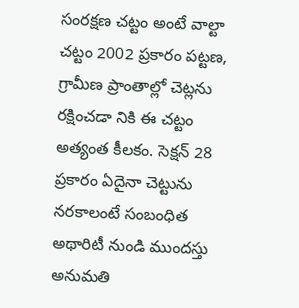సంరక్షణ చట్టం అంటే వాల్టా చట్టం 2002 ప్రకారం పట్టణ, గ్రామీణ ప్రాంతాల్లో చెట్లను రక్షించడా నికి ఈ చట్టం అత్యంత కీలకం. సెక్షన్ 28 ప్రకారం ఏదైనా చెట్టును నరకాలంటే సంబంధిత అథారిటీ నుండి ముందస్తు అనుమతి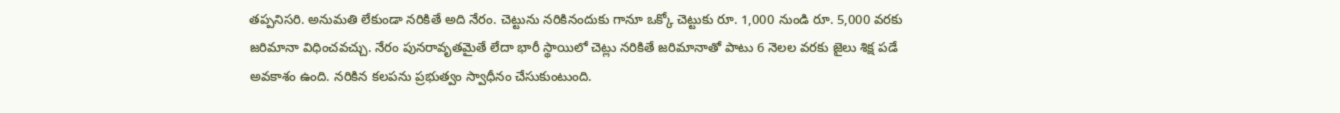తప్పనిసరి. అనుమతి లేకుండా నరికితే అది నేరం. చెట్టును నరికినందుకు గానూ ఒక్కో చెట్టుకు రూ. 1,000 నుండి రూ. 5,000 వరకు జరిమానా విధించవచ్చు. నేరం పునరావృతమైతే లేదా భారీ స్థాయిలో చెట్లు నరికితే జరిమానాతో పాటు 6 నెలల వరకు జైలు శిక్ష పడే అవకాశం ఉంది. నరికిన కలపను ప్రభుత్వం స్వాధీనం చేసుకుంటుంది.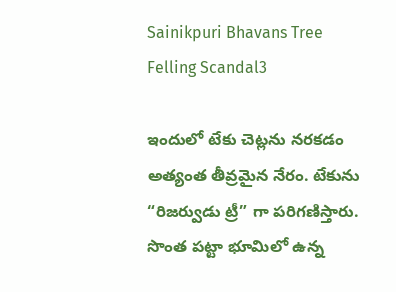Sainikpuri Bhavans Tree Felling Scandal3

ఇందులో టేకు చెట్లను నరకడం అత్యంత తీవ్రమైన నేరం. టేకును “రిజర్వుడు ట్రీ” గా పరిగణిస్తారు. సొంత పట్టా భూమిలో ఉన్న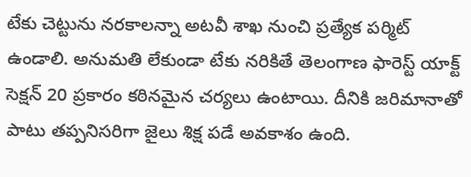టేకు చెట్టును నరకాలన్నా అటవీ శాఖ నుంచి ప్రత్యేక పర్మిట్ ఉండాలి. అనుమతి లేకుండా టేకు నరికితే తెలంగాణ ఫారెస్ట్ యాక్ట్ సెక్షన్ 20 ప్రకారం కఠినమైన చర్యలు ఉంటాయి. దీనికి జరిమానాతో పాటు తప్పనిసరిగా జైలు శిక్ష పడే అవకాశం ఉంది.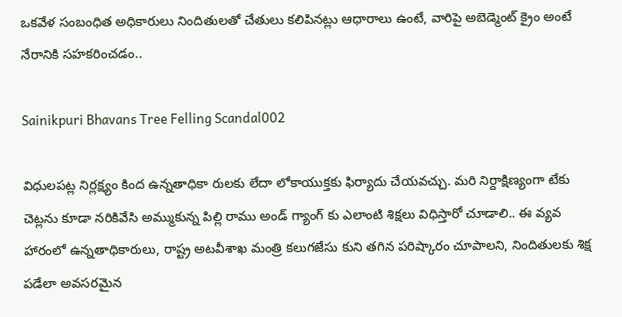ఒకవేళ సంబంధిత అధికారులు నిందితులతో చేతులు కలిపినట్లు ఆధారాలు ఉంటే, వారిపై అబెడ్మెంట్ క్రైం అంటే నేరానికి సహకరించడం..

Sainikpuri Bhavans Tree Felling Scandal002

విధులపట్ల నిర్లక్ష్యం కింద ఉన్నతాధికా రులకు లేదా లోకాయుక్తకు ఫిర్యాదు చేయవచ్చు. మరి నిర్దాక్షిణ్యంగా టేకు చెట్లను కూడా నరికివేసి అమ్ముకున్న పిల్లి రాము అండ్ గ్యాంగ్ కు ఎలాంటి శిక్షలు విధిస్తారో చూడాలి.. ఈ వ్యవ హారంలో ఉన్నతాధికారులు, రాష్ట్ర అటవీశాఖ మంత్రి కలుగజేసు కుని తగిన పరిష్కారం చూపాలని, నిందితులకు శిక్ష పడేలా అవసరమైన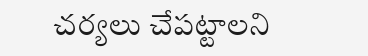చర్యలు చేపట్టాలని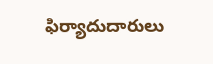ఫిర్యాదుదారులు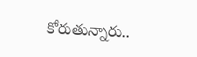కోరుతున్నారు..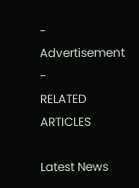- Advertisement -
RELATED ARTICLES

Latest News